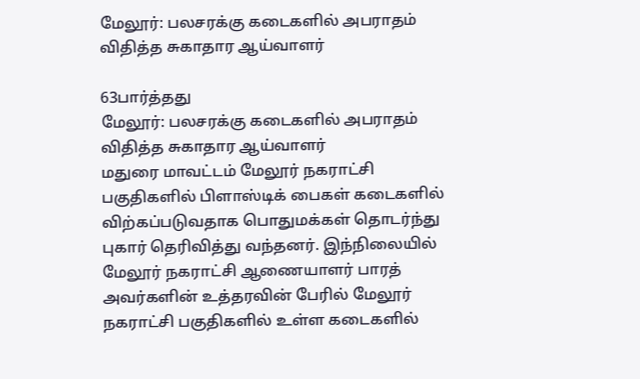மேலூர்: பலசரக்கு கடைகளில் அபராதம் விதித்த சுகாதார ஆய்வாளர்

63பார்த்தது
மேலூர்: பலசரக்கு கடைகளில் அபராதம் விதித்த சுகாதார ஆய்வாளர்
மதுரை மாவட்டம் மேலூர் நகராட்சி பகுதிகளில் பிளாஸ்டிக் பைகள் கடைகளில் விற்கப்படுவதாக பொதுமக்கள் தொடர்ந்து புகார் தெரிவித்து வந்தனர். இந்நிலையில் மேலூர் நகராட்சி ஆணையாளர் பாரத் அவர்களின் உத்தரவின் பேரில் மேலூர் நகராட்சி பகுதிகளில் உள்ள கடைகளில்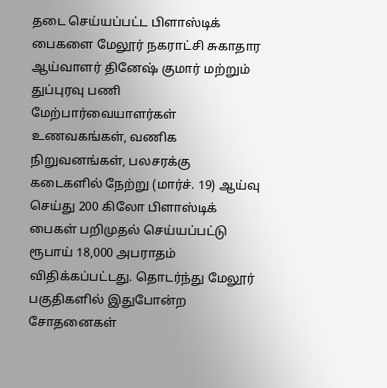தடை செய்யப்பட்ட பிளாஸ்டிக் பைகளை மேலூர் நகராட்சி சுகாதார ஆய்வாளர் தினேஷ் குமார் மற்றும் துப்புரவு பணி மேற்பார்வையாளர்கள் உணவகங்கள், வணிக நிறுவனங்கள், பலசரக்கு கடைகளில் நேற்று (மார்ச். 19) ஆய்வு செய்து 200 கிலோ பிளாஸ்டிக் பைகள் பறிமுதல் செய்யப்பட்டு ரூபாய் 18,000 அபராதம் விதிக்கப்பட்டது. தொடர்ந்து மேலூர் பகுதிகளில் இதுபோன்ற சோதனைகள்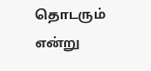தொடரும் என்று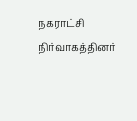நகராட்சி நிர்வாகத்தினர்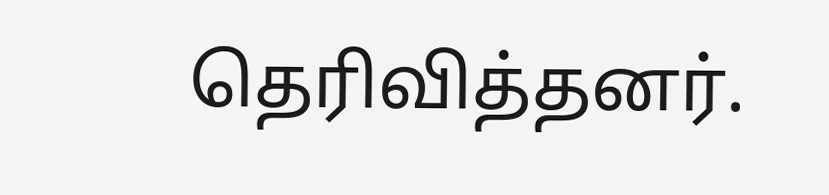தெரிவித்தனர்.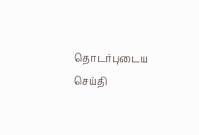தொடர்புடைய செய்தி